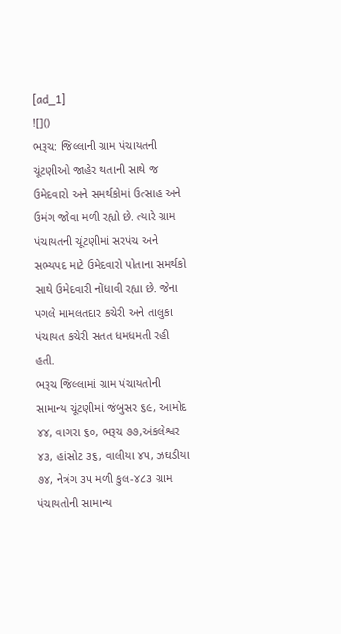[ad_1]
![]()
ભરૂચ: જિલ્લાની ગ્રામ પંચાયતની ચૂંટણીઓ જાહેર થતાની સાથે જ ઉમેદવારો અને સમર્થકોમાં ઉત્સાહ અને ઉમંગ જોવા મળી રહ્યો છે. ત્યારે ગ્રામ પંચાયતની ચૂંટણીમાં સરપંચ અને સભ્યપદ માટે ઉમેદવારો પોતાના સમર્થકો સાથે ઉમેદવારી નોંધાવી રહ્યા છે. જેના પગલે મામલતદાર કચેરી અને તાલુકા પંચાયત કચેરી સતત ધમધમતી રહી હતી.
ભરૂચ જિલ્લામાં ગ્રામ પંચાયતોની સામાન્ય ચૂંટણીમાં જંબુસર ૬૯, આમોદ ૪૪, વાગરા ૬૦, ભરૂચ ૭૭,અંકલેશ્વર ૪૩, હાંસોટ ૩૬, વાલીયા ૪૫, ઝઘડીયા ૭૪, નેત્રંગ ૩૫ મળી કુલ-૪૮૩ ગ્રામ પંચાયતોની સામાન્ય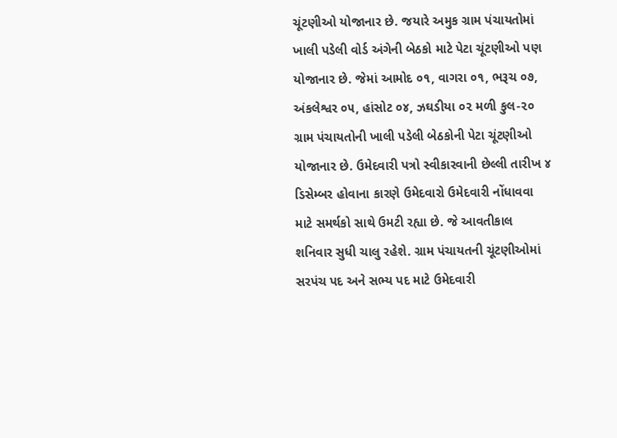ચૂંટણીઓ યોજાનાર છે. જયારે અમુક ગ્રામ પંચાયતોમાં ખાલી પડેલી વોર્ડ અંગેની બેઠકો માટે પેટા ચૂંટણીઓ પણ યોજાનાર છે. જેમાં આમોદ ૦૧, વાગરા ૦૧, ભરૂચ ૦૭, અંકલેશ્વર ૦૫, હાંસોટ ૦૪, ઝઘડીયા ૦૨ મળી કુલ-૨૦ ગ્રામ પંચાયતોની ખાલી પડેલી બેઠકોની પેટા ચૂંટણીઓ યોજાનાર છે. ઉમેદવારી પત્રો સ્વીકારવાની છેલ્લી તારીખ ૪ ડિસેમ્બર હોવાના કારણે ઉમેદવારો ઉમેદવારી નોંધાવવા માટે સમર્થકો સાથે ઉમટી રહ્યા છે. જે આવતીકાલ શનિવાર સુધી ચાલુ રહેશે. ગ્રામ પંચાયતની ચૂંટણીઓમાં સરપંચ પદ અને સભ્ય પદ માટે ઉમેદવારી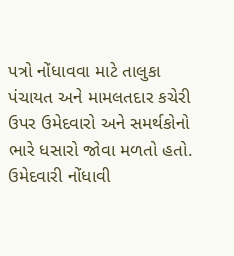પત્રો નોંધાવવા માટે તાલુકા પંચાયત અને મામલતદાર કચેરી ઉપર ઉમેદવારો અને સમર્થકોનો ભારે ધસારો જોવા મળતો હતો. ઉમેદવારી નોંધાવી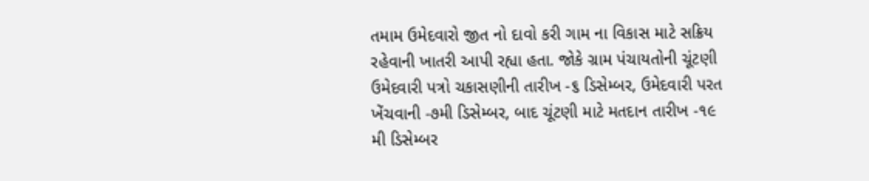તમામ ઉમેદવારો જીત નો દાવો કરી ગામ ના વિકાસ માટે સક્રિય રહેવાની ખાતરી આપી રહ્યા હતા. જોકે ગ્રામ પંચાયતોની ચૂંટણી ઉમેદવારી પત્રો ચકાસણીની તારીખ -૬ ડિસેમ્બર, ઉમેદવારી પરત ખેંચવાની -૭મી ડિસેમ્બર, બાદ ચૂંટણી માટે મતદાન તારીખ -૧૯ મી ડિસેમ્બર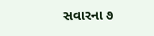સવારના ૭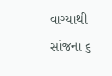વાગ્યાથી સાંજના ૬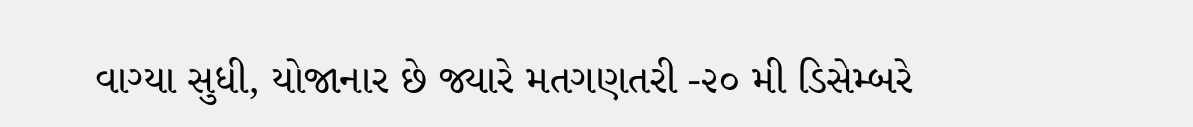વાગ્યા સુધી, યોજાનાર છે જ્યારે મતગણતરી -૨૦ મી ડિસેમ્બરે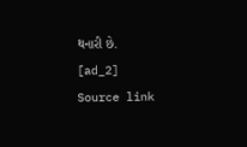થનારી છે.
[ad_2]
Source link